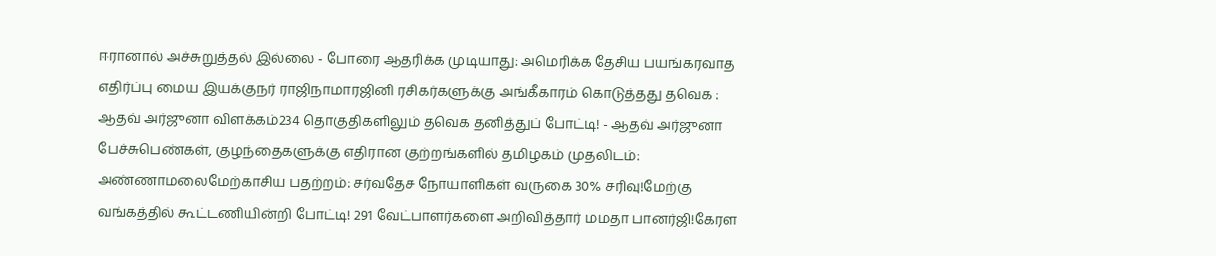ஈரானால் அச்சுறுத்தல் இல்லை - போரை ஆதரிக்க முடியாது: அமெரிக்க தேசிய பயங்கரவாத எதிர்ப்பு மைய இயக்குநர் ராஜிநாமாரஜினி ரசிகர்களுக்கு அங்கீகாரம் கொடுத்தது தவெக : ஆதவ் அர்ஜுனா விளக்கம்234 தொகுதிகளிலும் தவெக தனித்துப் போட்டி! - ஆதவ் அர்ஜுனா பேச்சுபெண்கள், குழந்தைகளுக்கு எதிரான குற்றங்களில் தமிழகம் முதலிடம்: அண்ணாமலைமேற்காசிய பதற்றம்: சர்வதேச நோயாளிகள் வருகை 30% சரிவு!மேற்கு வங்கத்தில் கூட்டணியின்றி போட்டி! 291 வேட்பாளர்களை அறிவித்தார் மமதா பானர்ஜி!கேரள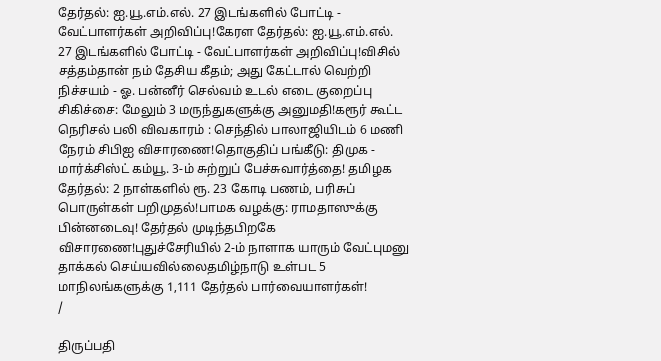தேர்தல்: ஐ.யூ.எம்.எல். 27 இடங்களில் போட்டி - வேட்பாளர்கள் அறிவிப்பு!கேரள தேர்தல்: ஐ.யூ.எம்.எல். 27 இடங்களில் போட்டி - வேட்பாளர்கள் அறிவிப்பு!விசில் சத்தம்தான் நம் தேசிய கீதம்; அது கேட்டால் வெற்றி நிச்சயம் - ஓ. பன்னீர் செல்வம் உடல் எடை குறைப்பு சிகிச்சை: மேலும் 3 மருந்துகளுக்கு அனுமதி!கரூர் கூட்ட நெரிசல் பலி விவகாரம் : செந்தில் பாலாஜியிடம் 6 மணி நேரம் சிபிஐ விசாரணை!தொகுதிப் பங்கீடு: திமுக - மார்க்சிஸ்ட் கம்யூ. 3-ம் சுற்றுப் பேச்சுவார்த்தை! தமிழக தேர்தல்: 2 நாள்களில் ரூ. 23 கோடி பணம், பரிசுப் பொருள்கள் பறிமுதல்!பாமக வழக்கு: ராமதாஸுக்கு பின்னடைவு! தேர்தல் முடிந்தபிறகே விசாரணை!புதுச்சேரியில் 2-ம் நாளாக யாரும் வேட்புமனு தாக்கல் செய்யவில்லைதமிழ்நாடு உள்பட 5 மாநிலங்களுக்கு 1,111 தேர்தல் பார்வையாளர்கள்!
/

திருப்பதி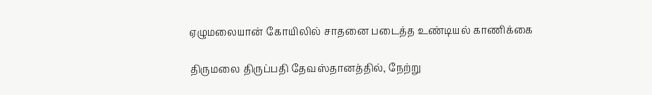ஏழுமலையான் கோயிலில் சாதனை படைத்த உண்டியல் காணிக்கை

திருமலை திருப்பதி தேவஸ்தானத்தில், நேற்று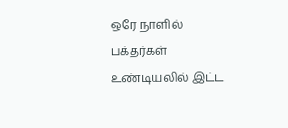ஒரே நாளில் பக்தர்கள் உண்டியலில் இட்ட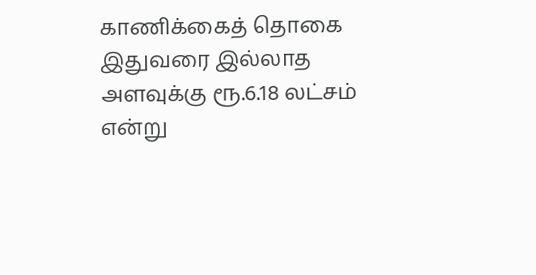காணிக்கைத் தொகை இதுவரை இல்லாத அளவுக்கு ரூ.6.18 லட்சம் என்று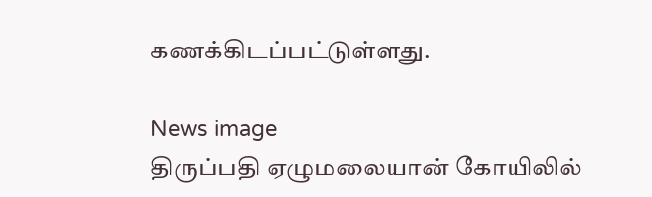கணக்கிடப்பட்டுள்ளது.

News image
திருப்பதி ஏழுமலையான் கோயிலில்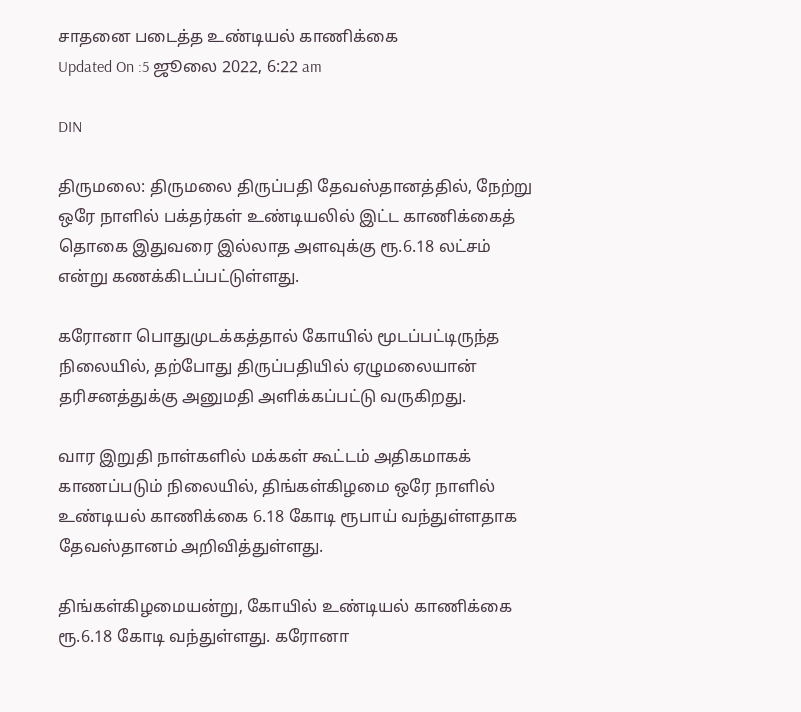சாதனை படைத்த உண்டியல் காணிக்கை
Updated On :5 ஜூலை 2022, 6:22 am

DIN

திருமலை: திருமலை திருப்பதி தேவஸ்தானத்தில், நேற்று ஒரே நாளில் பக்தர்கள் உண்டியலில் இட்ட காணிக்கைத் தொகை இதுவரை இல்லாத அளவுக்கு ரூ.6.18 லட்சம் என்று கணக்கிடப்பட்டுள்ளது.

கரோனா பொதுமுடக்கத்தால் கோயில் மூடப்பட்டிருந்த நிலையில், தற்போது திருப்பதியில் ஏழுமலையான் தரிசனத்துக்கு அனுமதி அளிக்கப்பட்டு வருகிறது.

வார இறுதி நாள்களில் மக்கள் கூட்டம் அதிகமாகக் காணப்படும் நிலையில், திங்கள்கிழமை ஒரே நாளில் உண்டியல் காணிக்கை 6.18 கோடி ரூபாய் வந்துள்ளதாக தேவஸ்தானம் அறிவித்துள்ளது.

திங்கள்கிழமையன்று, கோயில் உண்டியல் காணிக்கை ரூ.6.18 கோடி வந்துள்ளது. கரோனா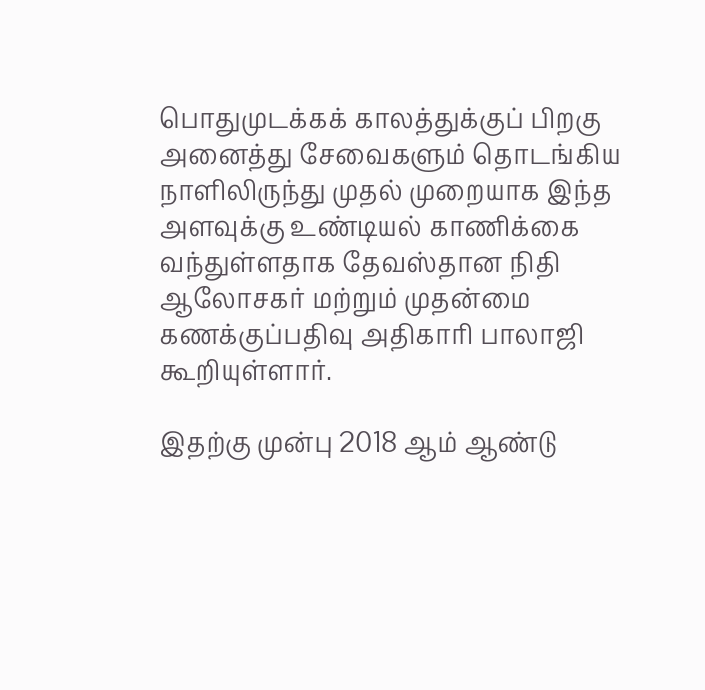பொதுமுடக்கக் காலத்துக்குப் பிறகு அனைத்து சேவைகளும் தொடங்கிய நாளிலிருந்து முதல் முறையாக இந்த அளவுக்கு உண்டியல் காணிக்கை வந்துள்ளதாக தேவஸ்தான நிதி ஆலோசகர் மற்றும் முதன்மை கணக்குப்பதிவு அதிகாரி பாலாஜி கூறியுள்ளார்.

இதற்கு முன்பு 2018 ஆம் ஆண்டு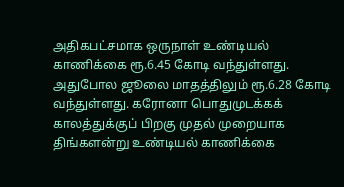அதிகபட்சமாக ஒருநாள் உண்டியல்  காணிக்கை ரூ.6.45 கோடி வந்துள்ளது. அதுபோல ஜூலை மாதத்திலும் ரூ.6.28 கோடி வந்துள்ளது. கரோனா பொதுமுடக்கக் காலத்துக்குப் பிறகு முதல் முறையாக திங்களன்று உண்டியல் காணிக்கை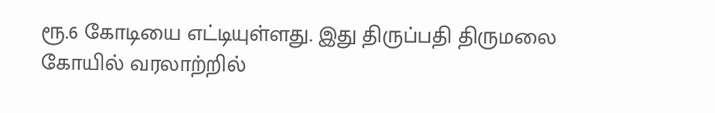ரூ.6 கோடியை எட்டியுள்ளது. இது திருப்பதி திருமலை கோயில் வரலாற்றில்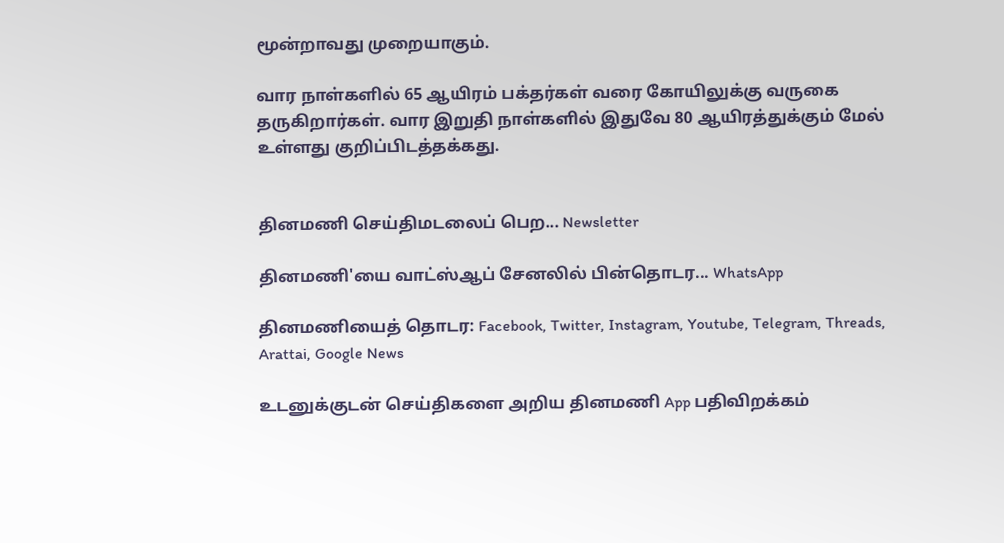மூன்றாவது முறையாகும்.

வார நாள்களில் 65 ஆயிரம் பக்தர்கள் வரை கோயிலுக்கு வருகை தருகிறார்கள். வார இறுதி நாள்களில் இதுவே 80 ஆயிரத்துக்கும் மேல் உள்ளது குறிப்பிடத்தக்கது.


தினமணி செய்திமடலைப் பெற... Newsletter

தினமணி'யை வாட்ஸ்ஆப் சேனலில் பின்தொடர... WhatsApp

தினமணியைத் தொடர: Facebook, Twitter, Instagram, Youtube, Telegram, Threads, Arattai, Google News

உடனுக்குடன் செய்திகளை அறிய தினமணி App பதிவிறக்கம்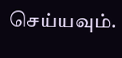செய்யவும்.